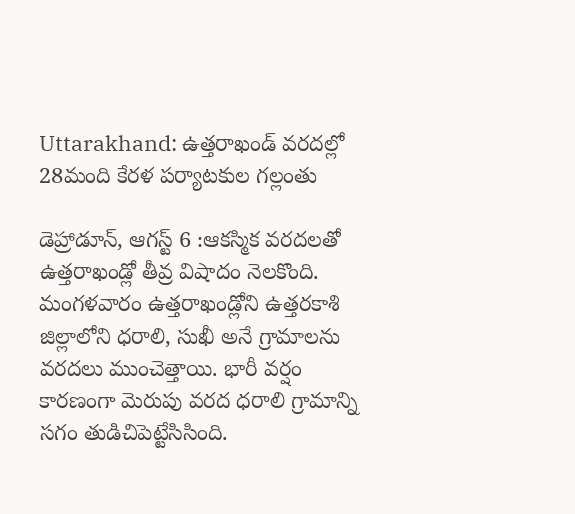Uttarakhand: ఉత్తరాఖండ్ వరదల్లో 28మంది కేరళ పర్యాటకుల గల్లంతు

డెహ్రాడూన్, ఆగస్ట్ 6 :ఆకస్మిక వరదలతో ఉత్తరాఖండ్లో తీవ్ర విషాదం నెలకొంది. మంగళవారం ఉత్తరాఖండ్లోని ఉత్తరకాశి జిల్లాలోని ధరాలి, సుఖీ అనే గ్రామాలను వరదలు ముంచెత్తాయి. భారీ వర్షం కారణంగా మెరుపు వరద ధరాలి గ్రామాన్ని సగం తుడిచిపెట్టేసిసింది.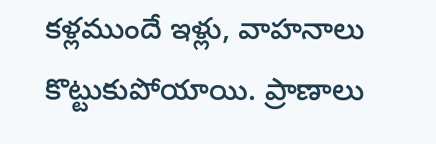కళ్లముందే ఇళ్లు, వాహనాలు కొట్టుకుపోయాయి. ప్రాణాలు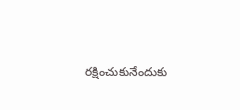రక్షించుకునేందుకు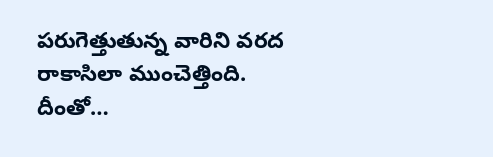పరుగెత్తుతున్న వారిని వరద రాకాసిలా ముంచెత్తింది. దీంతో…